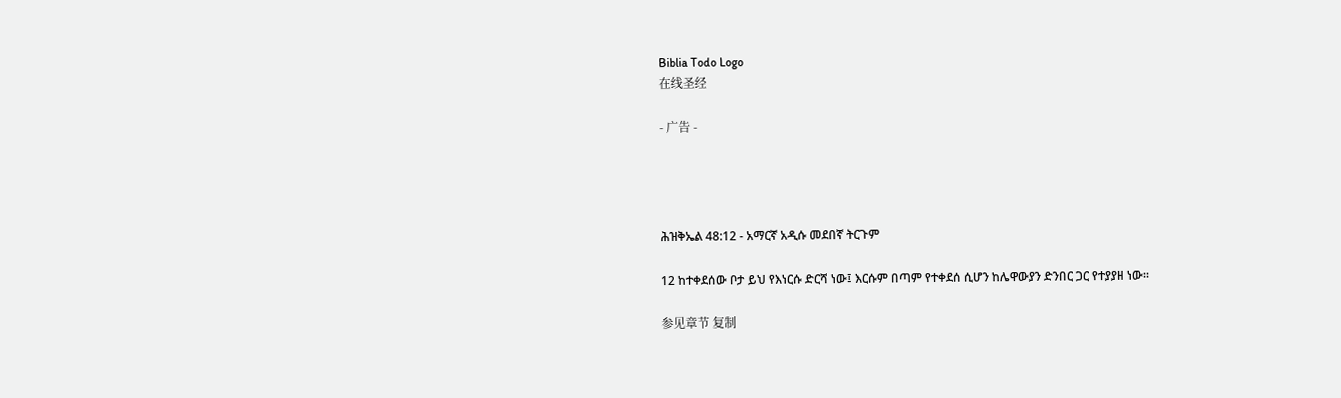Biblia Todo Logo
在线圣经

- 广告 -




ሕዝቅኤል 48:12 - አማርኛ አዲሱ መደበኛ ትርጉም

12 ከተቀደሰው ቦታ ይህ የእነርሱ ድርሻ ነው፤ እርሱም በጣም የተቀደሰ ሲሆን ከሌዋውያን ድንበር ጋር የተያያዘ ነው።

参见章节 复制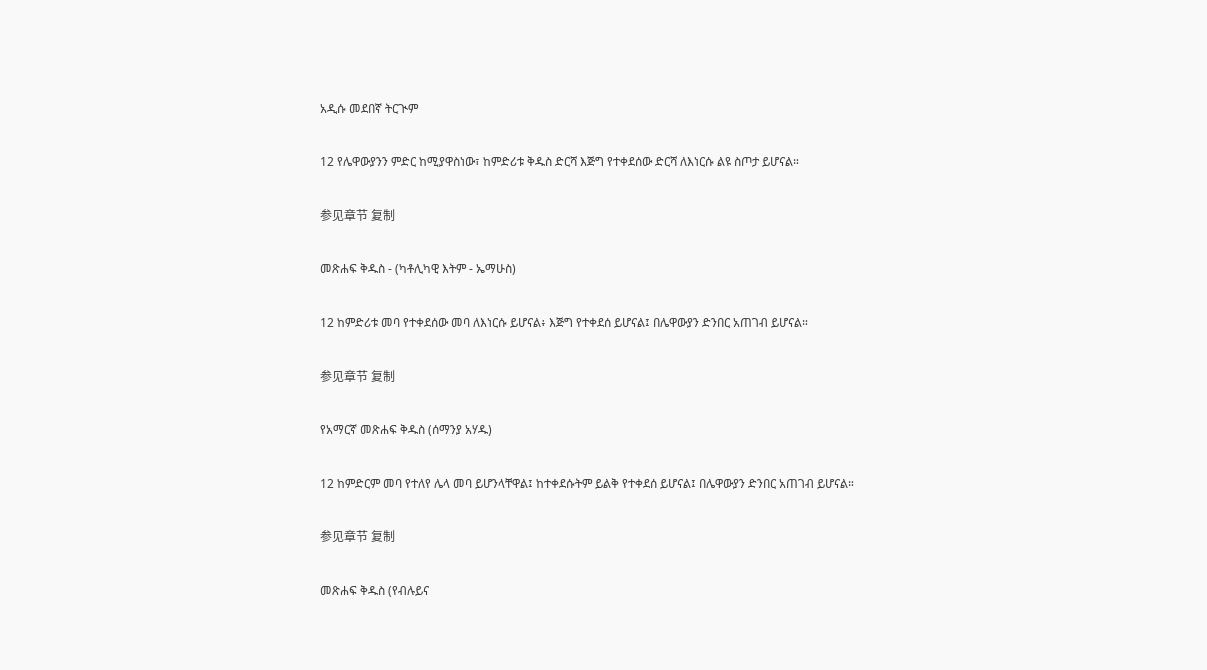አዲሱ መደበኛ ትርጒም

12 የሌዋውያንን ምድር ከሚያዋስነው፣ ከምድሪቱ ቅዱስ ድርሻ እጅግ የተቀደሰው ድርሻ ለእነርሱ ልዩ ስጦታ ይሆናል።

参见章节 复制

መጽሐፍ ቅዱስ - (ካቶሊካዊ እትም - ኤማሁስ)

12 ከምድሪቱ መባ የተቀደሰው መባ ለእነርሱ ይሆናል፥ እጅግ የተቀደሰ ይሆናል፤ በሌዋውያን ድንበር አጠገብ ይሆናል።

参见章节 复制

የአማርኛ መጽሐፍ ቅዱስ (ሰማንያ አሃዱ)

12 ከምድርም መባ የተለየ ሌላ መባ ይሆንላቸዋል፤ ከተቀደሱትም ይልቅ የተቀደሰ ይሆናል፤ በሌዋውያን ድንበር አጠገብ ይሆናል።

参见章节 复制

መጽሐፍ ቅዱስ (የብሉይና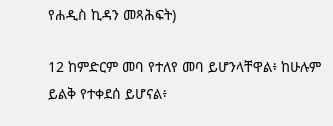የሐዲስ ኪዳን መጻሕፍት)

12 ከምድርም መባ የተለየ መባ ይሆንላቸዋል፥ ከሁሉም ይልቅ የተቀደሰ ይሆናል፥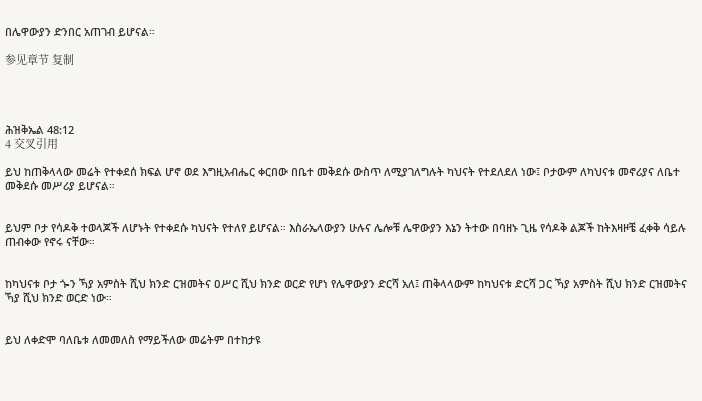በሌዋውያን ድንበር አጠገብ ይሆናል።

参见章节 复制




ሕዝቅኤል 48:12
4 交叉引用

ይህ ከጠቅላላው መሬት የተቀደሰ ክፍል ሆኖ ወደ እግዚአብሔር ቀርበው በቤተ መቅደሱ ውስጥ ለሚያገለግሉት ካህናት የተደለደለ ነው፤ ቦታውም ለካህናቱ መኖሪያና ለቤተ መቅደሱ መሥሪያ ይሆናል።


ይህም ቦታ የሳዶቅ ተወላጆች ለሆኑት የተቀደሱ ካህናት የተለየ ይሆናል። እስራኤላውያን ሁሉና ሌሎቹ ሌዋውያን እኔን ትተው በባዘኑ ጊዜ የሳዶቅ ልጆች ከትእዛዞቼ ፈቀቅ ሳይሉ ጠብቀው የኖሩ ናቸው።


ከካህናቱ ቦታ ጐን ኻያ አምስት ሺህ ክንድ ርዝመትና ዐሥር ሺህ ክንድ ወርድ የሆነ የሌዋውያን ድርሻ አለ፤ ጠቅላላውም ከካህናቱ ድርሻ ጋር ኻያ አምስት ሺህ ክንድ ርዝመትና ኻያ ሺህ ክንድ ወርድ ነው።


ይህ ለቀድሞ ባለቤቱ ለመመለስ የማይችለው መሬትም በተከታዩ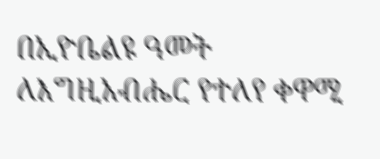በኢዮቤልዩ ዓመት ለእግዚአብሔር የተለየ ቀዋሚ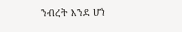ንብረት እንደ ሆነ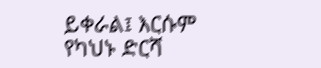ይቀራል፤ እርሱም የካህኑ ድርሻ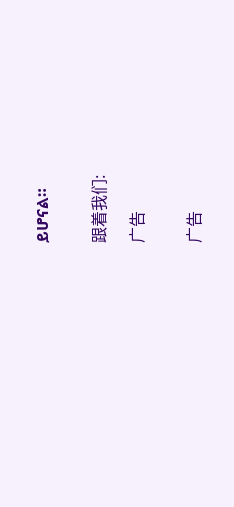ይሆናል።


跟着我们:

广告


广告